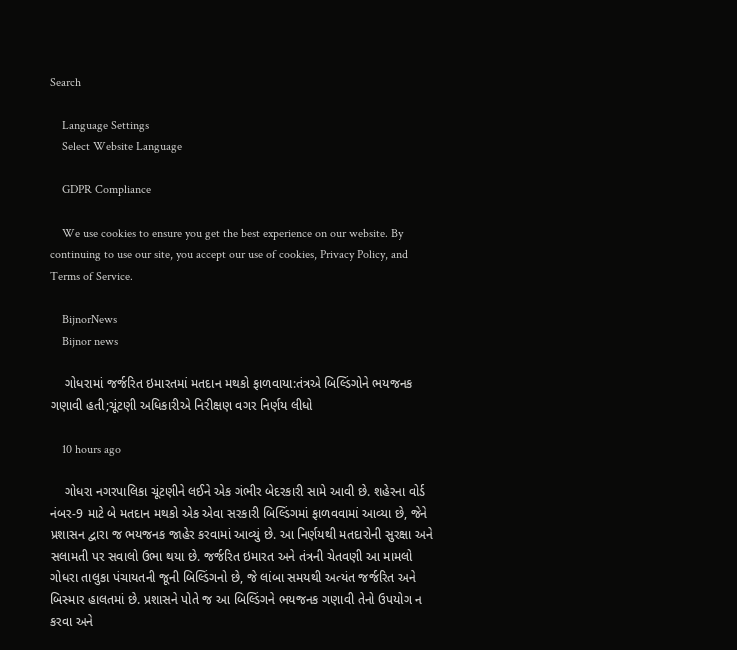Search

    Language Settings
    Select Website Language

    GDPR Compliance

    We use cookies to ensure you get the best experience on our website. By continuing to use our site, you accept our use of cookies, Privacy Policy, and Terms of Service.

    BijnorNews
    Bijnor news

    ગોધરામાં જર્જરિત ઇમારતમાં મતદાન મથકો ફાળવાયા:તંત્રએ બિલ્ડિંગોને ભયજનક ગણાવી હતી;ચૂંટણી અધિકારીએ નિરીક્ષણ વગર નિર્ણય લીધો

    10 hours ago

    ગોધરા નગરપાલિકા ચૂંટણીને લઈને એક ગંભીર બેદરકારી સામે આવી છે. શહેરના વોર્ડ નંબર-9 માટે બે મતદાન મથકો એક એવા સરકારી બિલ્ડિંગમાં ફાળવવામાં આવ્યા છે, જેને પ્રશાસન દ્વારા જ ભયજનક જાહેર કરવામાં આવ્યું છે. આ નિર્ણયથી મતદારોની સુરક્ષા અને સલામતી પર સવાલો ઉભા થયા છે. જર્જરિત ઇમારત અને તંત્રની ચેતવણી આ મામલો ગોધરા તાલુકા પંચાયતની જૂની બિલ્ડિંગનો છે, જે લાંબા સમયથી અત્યંત જર્જરિત અને બિસ્માર હાલતમાં છે. પ્રશાસને પોતે જ આ બિલ્ડિંગને ભયજનક ગણાવી તેનો ઉપયોગ ન કરવા અને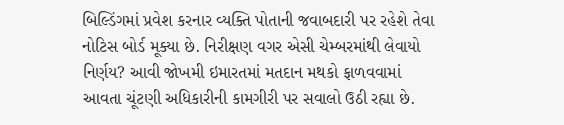બિલ્ડિંગમાં પ્રવેશ કરનાર વ્યક્તિ પોતાની જવાબદારી પર રહેશે તેવા નોટિસ બોર્ડ મૂક્યા છે. નિરીક્ષણ વગર એસી ચેમ્બરમાંથી લેવાયો નિર્ણય? આવી જોખમી ઇમારતમાં મતદાન મથકો ફાળવવામાં આવતા ચૂંટણી અધિકારીની કામગીરી પર સવાલો ઉઠી રહ્યા છે.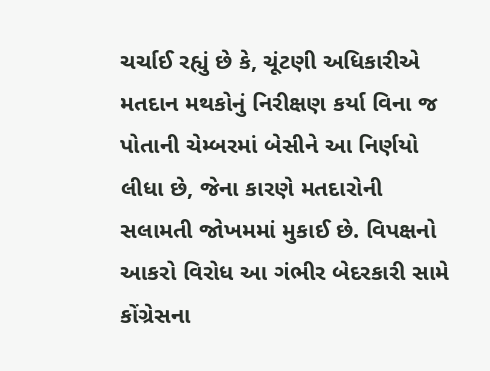ચર્ચાઈ રહ્યું છે કે, ચૂંટણી અધિકારીએ મતદાન મથકોનું નિરીક્ષણ કર્યા વિના જ પોતાની ચેમ્બરમાં બેસીને આ નિર્ણયો લીધા છે, જેના કારણે મતદારોની સલામતી જોખમમાં મુકાઈ છે. વિપક્ષનો આકરો વિરોધ આ ગંભીર બેદરકારી સામે કોંગ્રેસના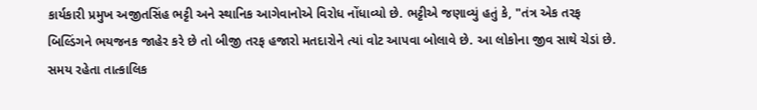કાર્યકારી પ્રમુખ અજીતસિંહ ભટ્ટી અને સ્થાનિક આગેવાનોએ વિરોધ નોંધાવ્યો છે. ભટ્ટીએ જણાવ્યું હતું કે, "તંત્ર એક તરફ બિલ્ડિંગને ભયજનક જાહેર કરે છે તો બીજી તરફ હજારો મતદારોને ત્યાં વોટ આપવા બોલાવે છે. આ લોકોના જીવ સાથે ચેડાં છે. સમય રહેતા તાત્કાલિક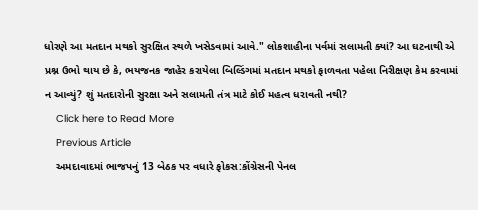ધોરણે આ મતદાન મથકો સુરક્ષિત સ્થળે ખસેડવામાં આવે." લોકશાહીના પર્વમાં સલામતી ક્યાં? આ ઘટનાથી એ પ્રશ્ન ઉભો થાય છે કે, ભયજનક જાહેર કરાયેલા બિલ્ડિંગમાં મતદાન મથકો ફાળવતા પહેલા નિરીક્ષણ કેમ કરવામાં ન આવ્યું? શું મતદારોની સુરક્ષા અને સલામતી તંત્ર માટે કોઈ મહત્વ ધરાવતી નથી?
    Click here to Read More
    Previous Article
    અમદાવાદમાં ભાજપનું 13 બેઠક પર વધારે ફોકસ:કોંગ્રેસની પેનલ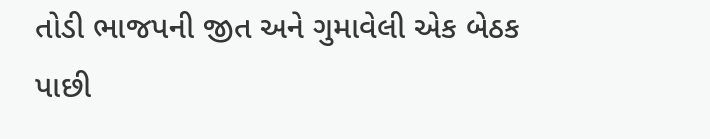તોડી ભાજપની જીત અને ગુમાવેલી એક બેઠક પાછી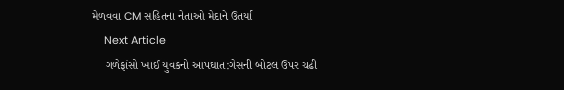મેળવવા CM સહિતના નેતાઓ મેદાને ઉતર્યા
    Next Article
    ગળેફાંસો ખાઈ યુવકનો આપઘાત:ગેસની બોટલ ઉપર ચઢી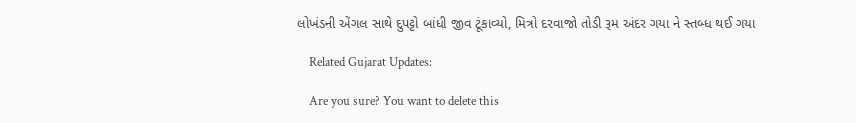લોખંડની એંગલ સાથે દુપટ્ટો બાંધી જીવ ટૂંકાવ્યો, મિત્રો દરવાજો તોડી રૂમ અંદર ગયા ને સ્તબ્ધ થઈ ગયા

    Related Gujarat Updates:

    Are you sure? You want to delete this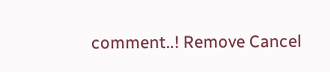comment..! Remove Cancel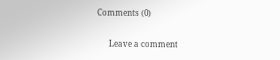Comments (0)

      Leave a comment